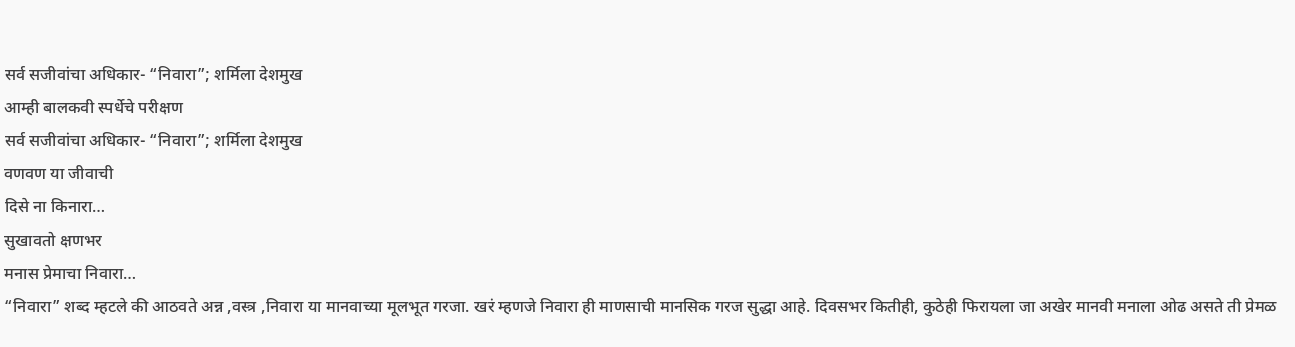सर्व सजीवांचा अधिकार- “निवारा”; शर्मिला देशमुख
आम्ही बालकवी स्पर्धेचे परीक्षण
सर्व सजीवांचा अधिकार- “निवारा”; शर्मिला देशमुख
वणवण या जीवाची
दिसे ना किनारा…
सुखावतो क्षणभर
मनास प्रेमाचा निवारा…
“निवारा” शब्द म्हटले की आठवते अन्न ,वस्त्र ,निवारा या मानवाच्या मूलभूत गरजा. खरं म्हणजे निवारा ही माणसाची मानसिक गरज सुद्धा आहे. दिवसभर कितीही, कुठेही फिरायला जा अखेर मानवी मनाला ओढ असते ती प्रेमळ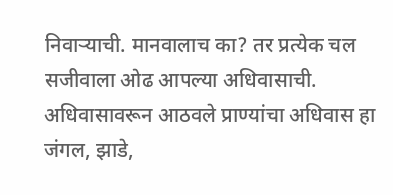निवाऱ्याची. मानवालाच का? तर प्रत्येक चल सजीवाला ओढ आपल्या अधिवासाची. अधिवासावरून आठवले प्राण्यांचा अधिवास हा जंगल, झाडे,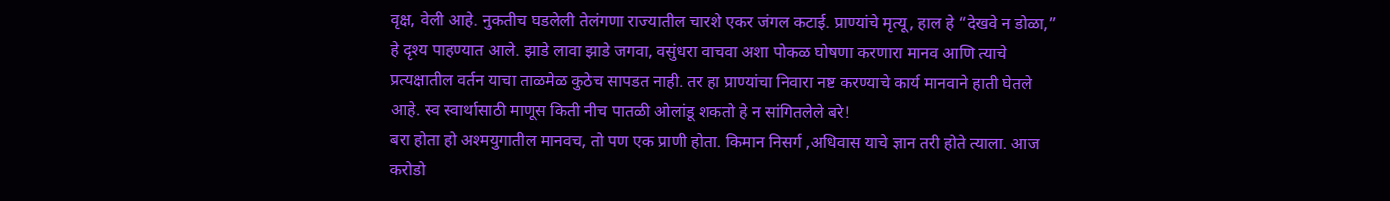वृक्ष, वेली आहे. नुकतीच घडलेली तेलंगणा राज्यातील चारशे एकर जंगल कटाई. प्राण्यांचे मृत्यू, हाल हे “देखवे न डोळा,” हे दृश्य पाहण्यात आले. झाडे लावा झाडे जगवा, वसुंधरा वाचवा अशा पोकळ घोषणा करणारा मानव आणि त्याचे प्रत्यक्षातील वर्तन याचा ताळमेळ कुठेच सापडत नाही. तर हा प्राण्यांचा निवारा नष्ट करण्याचे कार्य मानवाने हाती घेतले आहे. स्व स्वार्थासाठी माणूस किती नीच पातळी ओलांडू शकतो हे न सांगितलेले बरे!
बरा होता हो अश्मयुगातील मानवच, तो पण एक प्राणी होता. किमान निसर्ग ,अधिवास याचे ज्ञान तरी होते त्याला. आज करोडो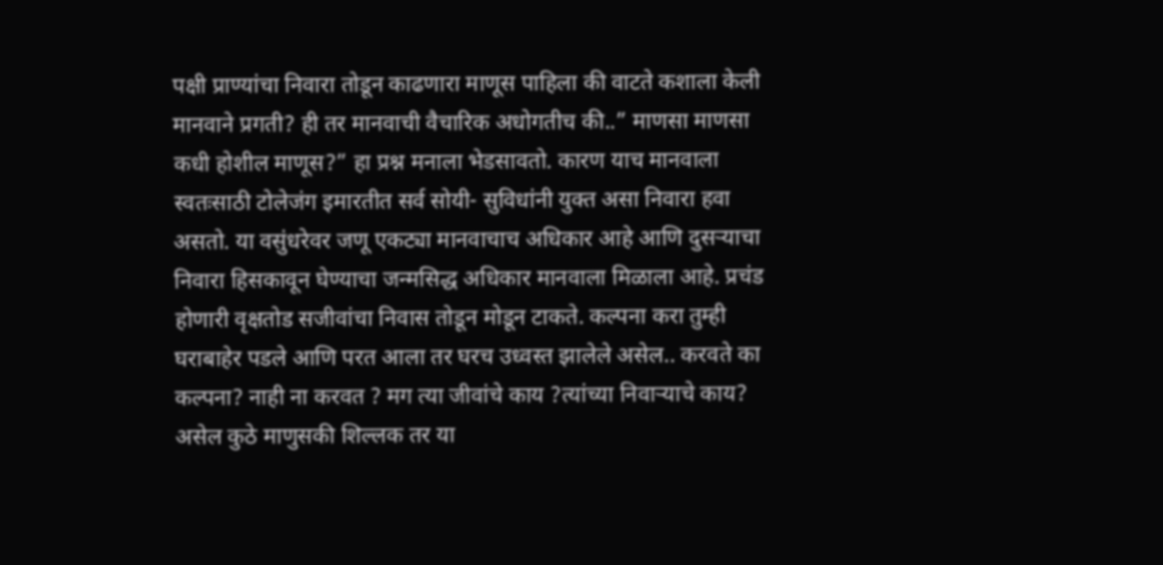पक्षी प्राण्यांचा निवारा तोडून काढणारा माणूस पाहिला की वाटते कशाला केली मानवाने प्रगती? ही तर मानवाची वैचारिक अधोगतीच की..” माणसा माणसा कधी होशील माणूस?” हा प्रश्न मनाला भेडसावतो. कारण याच मानवाला स्वतःसाठी टोलेजंग इमारतीत सर्व सोयी- सुविधांनी युक्त असा निवारा हवा असतो. या वसुंधरेवर जणू एकट्या मानवाचाच अधिकार आहे आणि दुसऱ्याचा निवारा हिसकावून घेण्याचा जन्मसिद्ध अधिकार मानवाला मिळाला आहे. प्रचंड होणारी वृक्षतोड सजीवांचा निवास तोडून मोडून टाकते. कल्पना करा तुम्ही घराबाहेर पडले आणि परत आला तर घरच उध्वस्त झालेले असेल.. करवते का कल्पना? नाही ना करवत ? मग त्या जीवांचे काय ?त्यांच्या निवाऱ्याचे काय? असेल कुठे माणुसकी शिल्लक तर या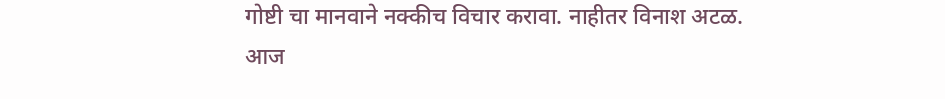गोष्टी चा मानवाने नक्कीच विचार करावा. नाहीतर विनाश अटळ.
आज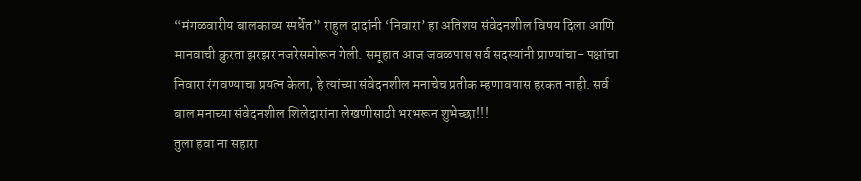“मंगळवारीय बालकाव्य स्पर्धेत” राहुल दादांनी ‘निवारा’ हा अतिशय संवेदनशील विषय दिला आणि मानवाची क्रुरता झरझर नजरेसमोरून गेली. समूहात आज जवळपास सर्व सदस्यांनी प्राण्यांचा- पक्षांचा निवारा रंगवण्याचा प्रयत्न केला, हे त्यांच्या संवेदनशील मनाचेच प्रतीक म्हणावयास हरकत नाही. सर्व बाल मनाच्या संवेदनशील शिलेदारांना लेखणीसाठी भरभरून शुभेच्छा!!!
तुला हवा ना सहारा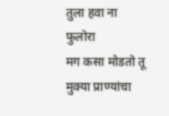तुला हवा ना फुलोरा
मग कसा मोडतो तू
मुक्या प्राण्यांचा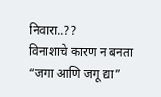निवारा..??
विनाशाचे कारण न बनता “जगा आणि जगू द्या”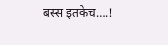बस्स इतकेच….!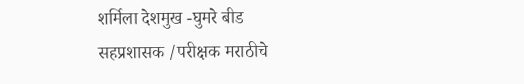शर्मिला देशमुख -घुमरे बीड
सहप्रशासक /परीक्षक मराठीचे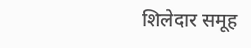शिलेदार समूह